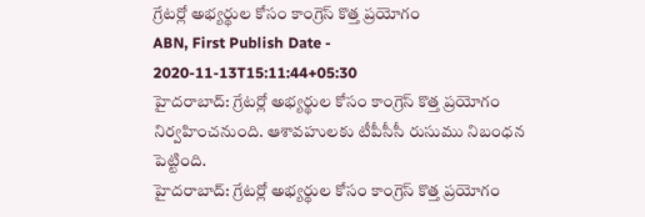గ్రేటర్లో అభ్యర్థుల కోసం కాంగ్రెస్ కొత్త ప్రయోగం
ABN, First Publish Date - 2020-11-13T15:11:44+05:30
హైదరాబాద్: గ్రేటర్లో అభ్యర్థుల కోసం కాంగ్రెస్ కొత్త ప్రయోగం నిర్వహించనుంది. ఆశావహులకు టీపీసీసీ రుసుము నిబంధన పెట్టింది.
హైదరాబాద్: గ్రేటర్లో అభ్యర్థుల కోసం కాంగ్రెస్ కొత్త ప్రయోగం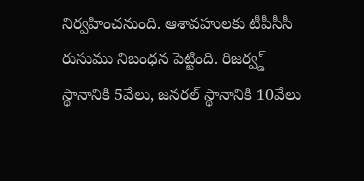నిర్వహించనుంది. ఆశావహులకు టీపీసీసీ రుసుము నిబంధన పెట్టింది. రిజర్వ్డ్ స్థానానికి 5వేలు, జనరల్ స్థానానికి 10వేలు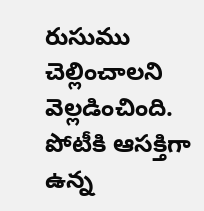రుసుము చెల్లించాలని వెల్లడించింది. పోటీకి ఆసక్తిగా ఉన్న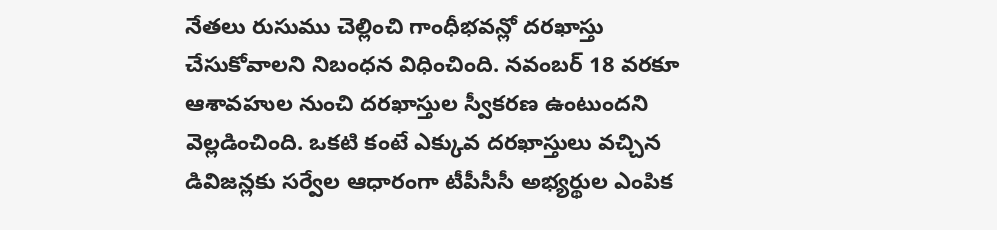నేతలు రుసుము చెల్లించి గాంధీభవన్లో దరఖాస్తు చేసుకోవాలని నిబంధన విధించింది. నవంబర్ 18 వరకూ ఆశావహుల నుంచి దరఖాస్తుల స్వీకరణ ఉంటుందని వెల్లడించింది. ఒకటి కంటే ఎక్కువ దరఖాస్తులు వచ్చిన డివిజన్లకు సర్వేల ఆధారంగా టీపీసీసీ అభ్యర్థుల ఎంపిక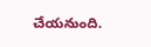చేయనుంది.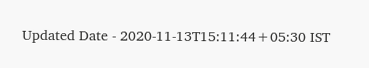Updated Date - 2020-11-13T15:11:44+05:30 IST